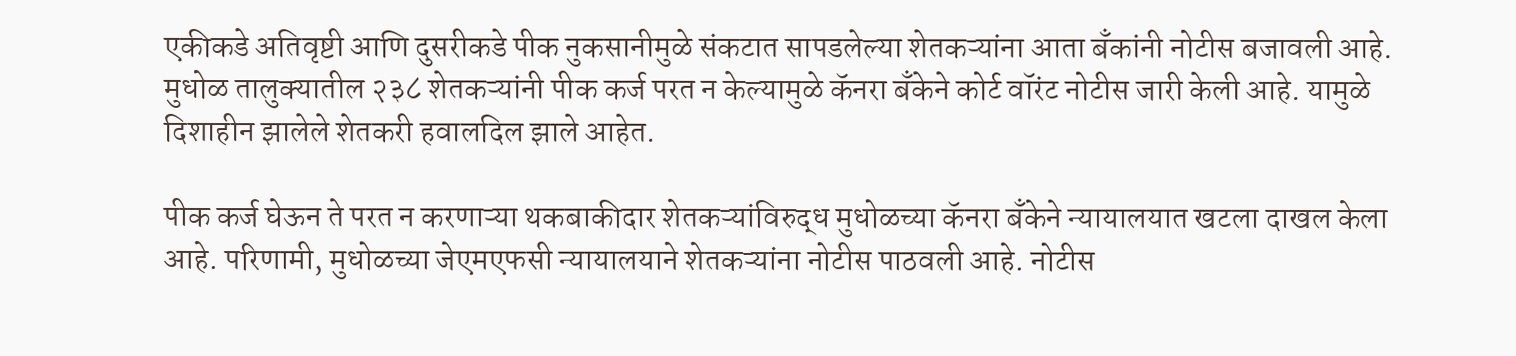एकीकडे अतिवृष्टी आणि दुसरीकडे पीक नुकसानीमुळे संकटात सापडलेल्या शेतकऱ्यांना आता बँकांनी नोटीस बजावली आहे. मुधोळ तालुक्यातील २३८ शेतकऱ्यांनी पीक कर्ज परत न केल्यामुळे कॅनरा बँकेने कोर्ट वॉरंट नोटीस जारी केली आहे. यामुळे दिशाहीन झालेले शेतकरी हवालदिल झाले आहेत.

पीक कर्ज घेऊन ते परत न करणाऱ्या थकबाकीदार शेतकऱ्यांविरुद्ध मुधोळच्या कॅनरा बँकेने न्यायालयात खटला दाखल केला आहे. परिणामी, मुधोळच्या जेएमएफसी न्यायालयाने शेतकऱ्यांना नोटीस पाठवली आहे. नोटीस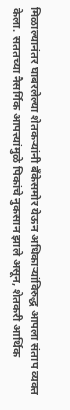मिळाल्यानंतर घाबरलेल्या शेतकऱ्यांनी बँकेसमोर येऊन अधिकाऱ्यांविरुद्ध आपला संताप व्यक्त केला. सततच्या नैसर्गिक आपत्त्यांमुळे पिकांचे नुकसान झाले असून, शेतकरी आर्थिक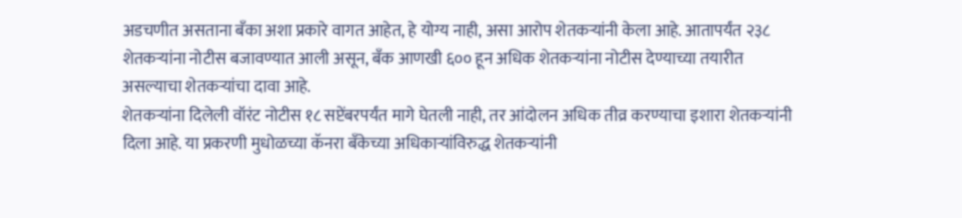अडचणीत असताना बँका अशा प्रकारे वागत आहेत, हे योग्य नाही, असा आरोप शेतकऱ्यांनी केला आहे. आतापर्यंत २३८ शेतकऱ्यांना नोटीस बजावण्यात आली असून, बँक आणखी ६०० हून अधिक शेतकऱ्यांना नोटीस देण्याच्या तयारीत असल्याचा शेतकऱ्यांचा दावा आहे.
शेतकऱ्यांना दिलेली वॉरंट नोटीस १८ सप्टेंबरपर्यंत मागे घेतली नाही, तर आंदोलन अधिक तीव्र करण्याचा इशारा शेतकऱ्यांनी दिला आहे. या प्रकरणी मुधोळच्या कॅनरा बँकेच्या अधिकाऱ्यांविरुद्ध शेतकऱ्यांनी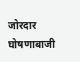जोरदार घोषणाबाजी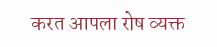करत आपला रोष व्यक्त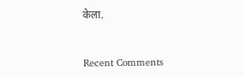केला.


Recent Comments